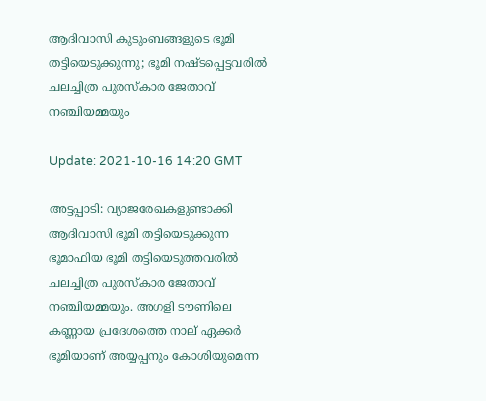ആദിവാസി കുടുംബങ്ങളുടെ ഭൂമി തട്ടിയെടുക്കുന്നു; ഭൂമി നഷ്ടപ്പെട്ടവരില്‍ ചലച്ചിത്ര പുരസ്‌കാര ജേതാവ് നഞ്ചിയമ്മയും

Update: 2021-10-16 14:20 GMT

അട്ടപ്പാടി: വ്യാജരേഖകളുണ്ടാക്കി ആദിവാസി ഭൂമി തട്ടിയെടുക്കുന്ന ഭൂമാഫിയ ഭൂമി തട്ടിയെടുത്തവരില്‍ ചലച്ചിത്ര പുരസ്‌കാര ജേതാവ് നഞ്ചിയമ്മയും. അഗളി ടൗണിലെ കണ്ണായ പ്രദേശത്തെ നാല് ഏക്കര്‍ ഭൂമിയാണ് അയ്യപ്പനും കോശിയുമെന്ന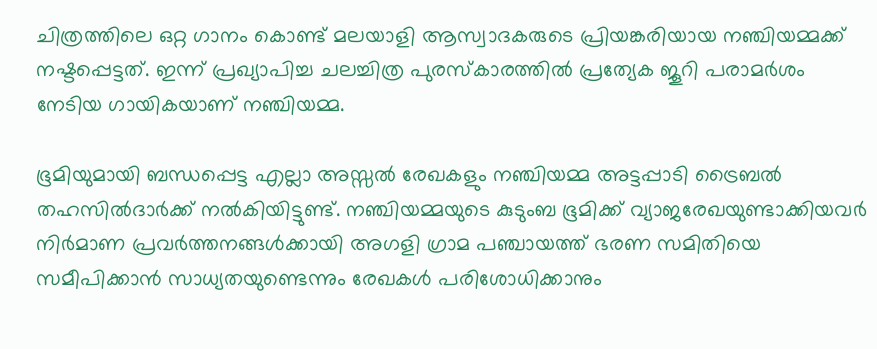ചിത്രത്തിലെ ഒറ്റ ഗാനം കൊണ്ട് മലയാളി ആസ്വാദകരുടെ പ്രിയങ്കരിയായ നഞ്ചിയമ്മക്ക് നഷ്ടപ്പെട്ടത്. ഇന്ന് പ്രഖ്യാപിച്ച ചലച്ചിത്ര പുരസ്‌കാരത്തില്‍ പ്രത്യേക ജൂറി പരാമര്‍ശം നേടിയ ഗായികയാണ് നഞ്ചിയമ്മ.

ഭൂമിയുമായി ബന്ധപ്പെട്ട എല്ലാ അസ്സല്‍ രേഖകളും നഞ്ചിയമ്മ അട്ടപ്പാടി ട്രൈബല്‍ തഹസില്‍ദാര്‍ക്ക് നല്‍കിയിട്ടുണ്ട്. നഞ്ചിയമ്മയുടെ കുടുംബ ഭൂമിക്ക് വ്യാജരേഖയുണ്ടാക്കിയവര്‍ നിര്‍മാണ പ്രവര്‍ത്തനങ്ങള്‍ക്കായി അഗളി ഗ്രാമ പഞ്ചായത്ത് ഭരണ സമിതിയെ സമീപിക്കാന്‍ സാധ്യതയുണ്ടെന്നും രേഖകള്‍ പരിശോധിക്കാനും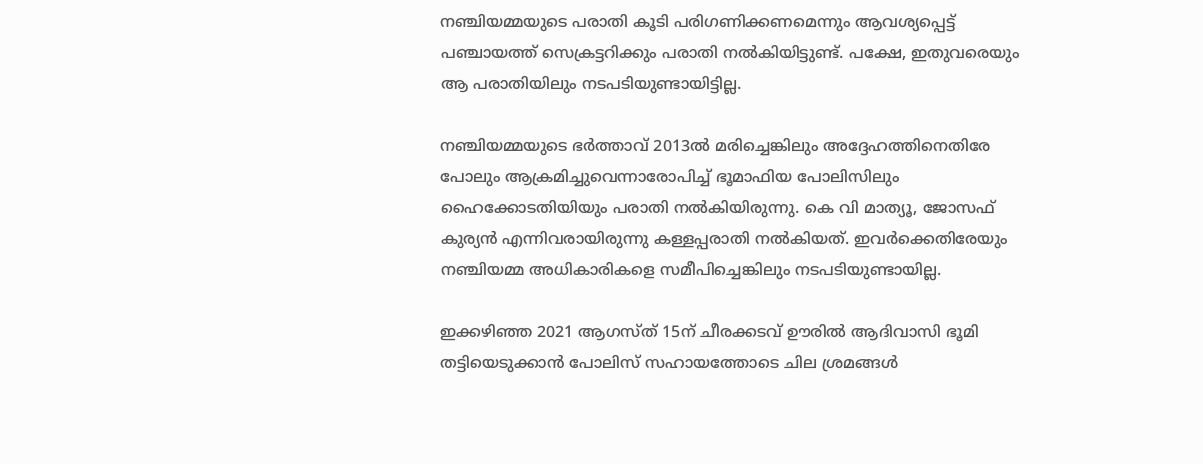നഞ്ചിയമ്മയുടെ പരാതി കൂടി പരിഗണിക്കണമെന്നും ആവശ്യപ്പെട്ട് പഞ്ചായത്ത് സെക്രട്ടറിക്കും പരാതി നല്‍കിയിട്ടുണ്ട്. പക്ഷേ, ഇതുവരെയും ആ പരാതിയിലും നടപടിയുണ്ടായിട്ടില്ല.

നഞ്ചിയമ്മയുടെ ഭര്‍ത്താവ് 2013ല്‍ മരിച്ചെങ്കിലും അദ്ദേഹത്തിനെതിരേ പോലും ആക്രമിച്ചുവെന്നാരോപിച്ച് ഭൂമാഫിയ പോലിസിലും ഹൈക്കോടതിയിയും പരാതി നല്‍കിയിരുന്നു. കെ വി മാത്യൂ, ജോസഫ് കുര്യന്‍ എന്നിവരായിരുന്നു കള്ളപ്പരാതി നല്‍കിയത്. ഇവര്‍ക്കെതിരേയും നഞ്ചിയമ്മ അധികാരികളെ സമീപിച്ചെങ്കിലും നടപടിയുണ്ടായില്ല.

ഇക്കഴിഞ്ഞ 2021 ആഗസ്ത് 15ന് ചീരക്കടവ് ഊരില്‍ ആദിവാസി ഭൂമി തട്ടിയെടുക്കാന്‍ പോലിസ് സഹായത്തോടെ ചില ശ്രമങ്ങള്‍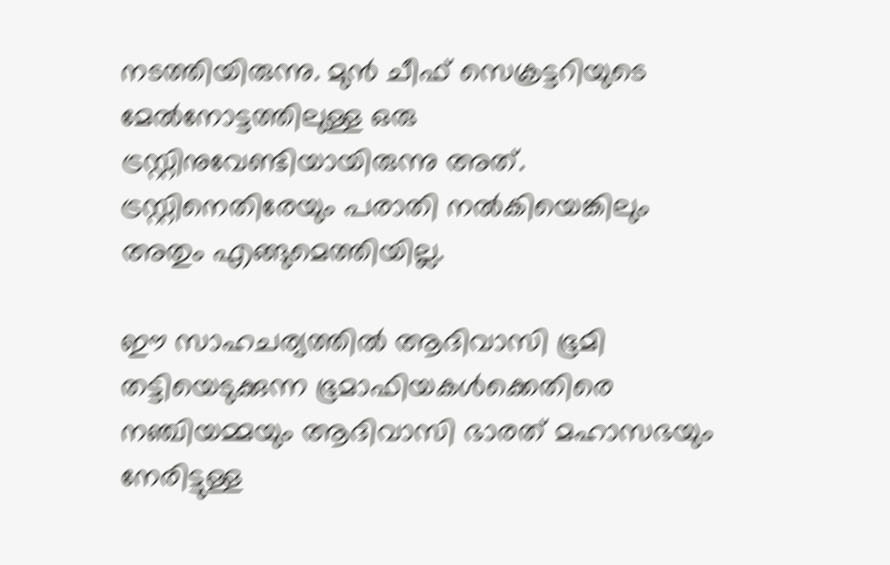നടത്തിയിരുന്നു. മുന്‍ ചീഫ് സെക്രട്ടറിയുടെ മേല്‍നോട്ടത്തിലുള്ള ഒരു ട്രസ്റ്റിനുവേണ്ടിയായിരുന്നു അത്. ട്രസ്റ്റിനെതിരേയും പരാതി നല്‍കിയെങ്കിലും അതും എങ്ങുമെത്തിയില്ല.

ഈ സാഹചര്യത്തില്‍ ആദിവാസി ഭൂമി തട്ടിയെടുക്കുന്ന ഭൂമാഫിയകള്‍ക്കെതിരെ നഞ്ചിയമ്മയും ആദിവാസി ഭാരത് മഹാസഭയും നേരിട്ടുള്ള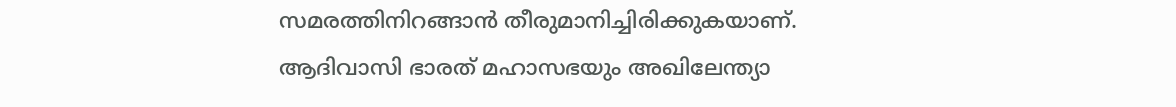സമരത്തിനിറങ്ങാന്‍ തീരുമാനിച്ചിരിക്കുകയാണ്. ആദിവാസി ഭാരത് മഹാസഭയും അഖിലേന്ത്യാ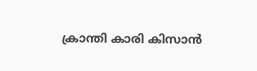ക്രാന്തി കാരി കിസാന്‍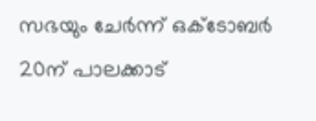സഭയും ചേര്‍ന്ന് ഒക്ടോബര്‍ 20ന് പാലക്കാട്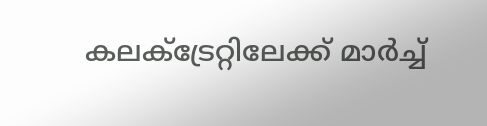കലക്ട്രേറ്റിലേക്ക് മാര്‍ച്ച്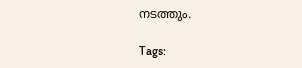നടത്തും.

Tags: